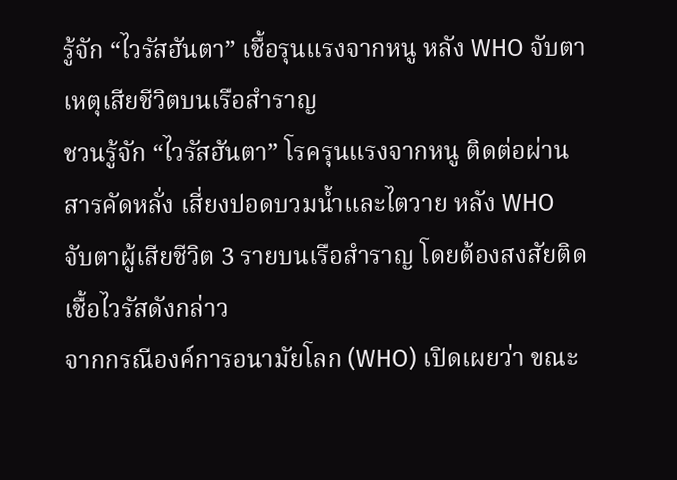รู้จัก “ไวรัสฮันตา” เชื้อรุนแรงจากหนู หลัง WHO จับตาเหตุเสียชีวิตบนเรือสำราญ
ชวนรู้จัก “ไวรัสฮันตา” โรครุนแรงจากหนู ติดต่อผ่านสารคัดหลั่ง เสี่ยงปอดบวมน้ำและไตวาย หลัง WHO จับตาผู้เสียชีวิต 3 รายบนเรือสำราญ โดยต้องสงสัยติดเชื้อไวรัสดังกล่าว
จากกรณีองค์การอนามัยโลก (WHO) เปิดเผยว่า ขณะ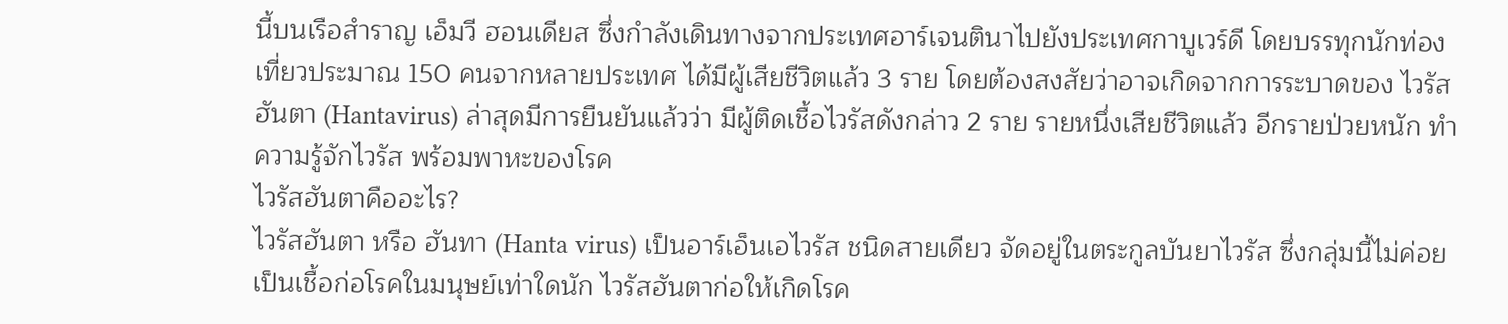นี้บนเรือสำราญ เอ็มวี ฮอนเดียส ซึ่งกำลังเดินทางจากประเทศอาร์เจนตินาไปยังประเทศกาบูเวร์ดี โดยบรรทุกนักท่องเที่ยวประมาณ 150 คนจากหลายประเทศ ได้มีผู้เสียชีวิตแล้ว 3 ราย โดยต้องสงสัยว่าอาจเกิดจากการระบาดของ ไวรัสฮันตา (Hantavirus) ล่าสุดมีการยืนยันแล้วว่า มีผู้ติดเชื้อไวรัสดังกล่าว 2 ราย รายหนึ่งเสียชีวิตแล้ว อีกรายป่วยหนัก ทำความรู้จักไวรัส พร้อมพาหะของโรค
ไวรัสฮันตาคืออะไร?
ไวรัสฮันตา หรือ ฮันทา (Hanta virus) เป็นอาร์เอ็นเอไวรัส ชนิดสายเดียว จัดอยู่ในตระกูลบันยาไวรัส ซึ่งกลุ่มนี้ไม่ค่อยเป็นเชื้อก่อโรคในมนุษย์เท่าใดนัก ไวรัสฮันตาก่อให้เกิดโรค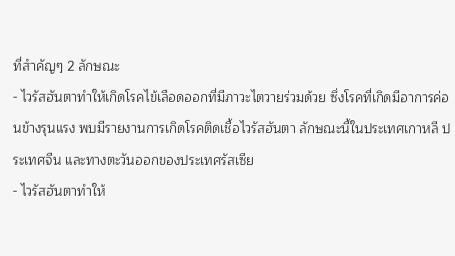ที่สำคัญๆ 2 ลักษณะ
- ไวรัสฮันตาทำให้เกิดโรคไข้เลือดออกที่มีภาวะไตวายร่วมด้วย ซึ่งโรคที่เกิดมีอาการค่อนข้างรุนแรง พบมีรายงานการเกิดโรคติดเชื้อไวรัสฮันตา ลักษณะนี้ในประเทศเกาหลี ประเทศจีน และทางตะวันออกของประเทศรัสเซีย
- ไวรัสฮันตาทำให้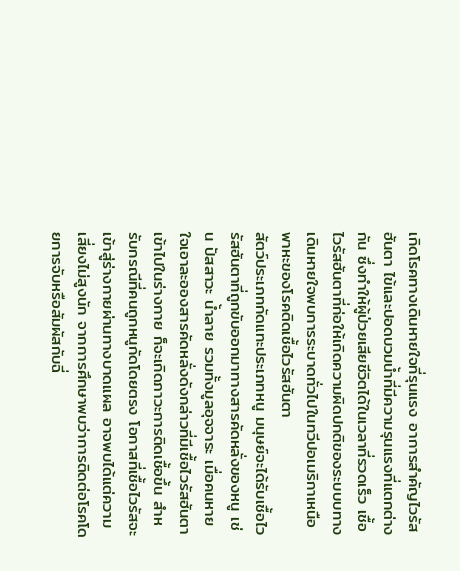เกิดโรคทางเดินหายใจที่รุนแรง อาการสำคัญไวรัสฮันตา ไข้และปอดบวมน้ำที่มีความรุนแรงที่แตกต่างกัน ซึ่งทำให้ผู้ป่วยเสียชีวิตได้ในเวลาที่รวดเร็ว เชื้อไวรัสฮันตาที่ก่อให้เกิดความผิดปกติของระบบบทางเดินหายใจพบการระบาดทั่วไปในทวีปอเมริกาเหนือ
พาหะของโรคติดเชื้อไวรัสฮันตา
สัตว์ประเภทกัดแทะประเภทหนู มนุษย์จะได้รับเชื้อไวรัสฮันตาที่ถูกขับออกมาทางสารคัดหลั่งของหนู เช่น ปัสสาวะ น้ำลาย รวมทั้งมูลอุจจาระ เมื่อคนหายใจเอาละอองสารคัดหลั่งดังกล่าวที่มีเชื้อไวรัสฮันตาเข้าไปในร่างกาย ก็จะเกิดภาวะการติดเชื้อขึ้น สำหรับกรณีที่คนถูกหนูกัดโดยตรง โอกาสที่เชื้อไวรัสจะเข้าสู่ร่างกายผ่านทางบาดแผล อาจพบได้แต่ความเสี่ยงไม่สูงนัก จากการศึกษาพบว่าการติดต่อโรคโดยการจับหรือสัมผัสกับฉี่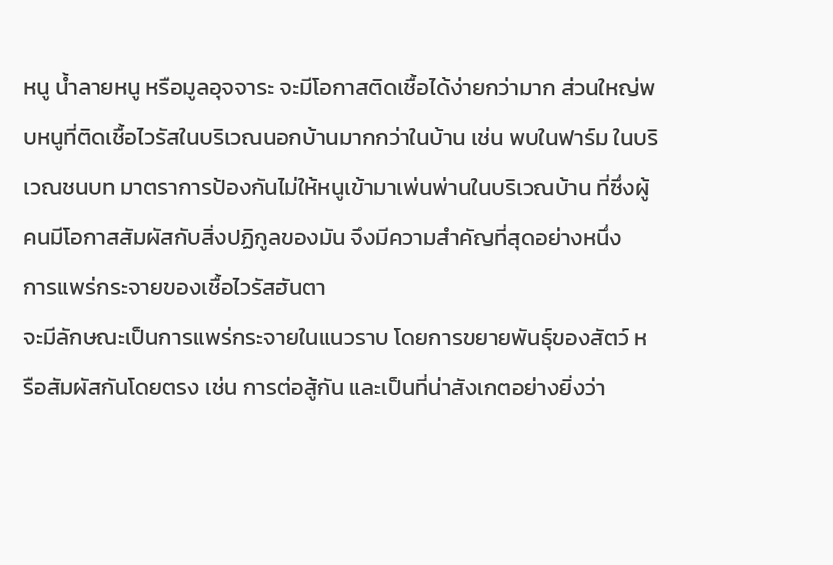หนู น้ำลายหนู หรือมูลอุจจาระ จะมีโอกาสติดเชื้อได้ง่ายกว่ามาก ส่วนใหญ่พบหนูที่ติดเชื้อไวรัสในบริเวณนอกบ้านมากกว่าในบ้าน เช่น พบในฟาร์ม ในบริเวณชนบท มาตราการป้องกันไม่ให้หนูเข้ามาเพ่นพ่านในบริเวณบ้าน ที่ซึ่งผู้คนมีโอกาสสัมผัสกับสิ่งปฏิกูลของมัน จึงมีความสำคัญที่สุดอย่างหนึ่ง
การแพร่กระจายของเชื้อไวรัสฮันตา
จะมีลักษณะเป็นการแพร่กระจายในแนวราบ โดยการขยายพันธุ์ของสัตว์ หรือสัมผัสกันโดยตรง เช่น การต่อสู้กัน และเป็นที่น่าสังเกตอย่างยิ่งว่า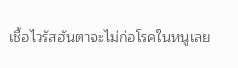เชื้อไวรัสฮันตาจะไม่ก่อโรคในหนูเลย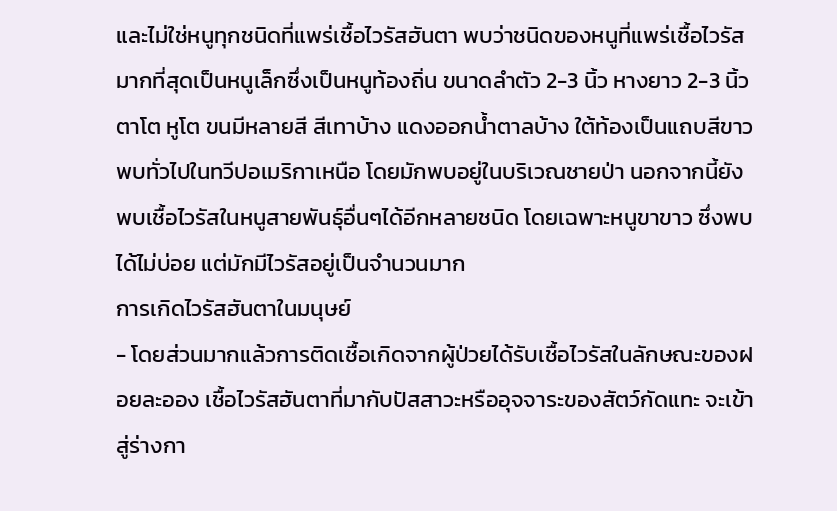และไม่ใช่หนูทุกชนิดที่แพร่เชื้อไวรัสฮันตา พบว่าชนิดของหนูที่แพร่เชื้อไวรัสมากที่สุดเป็นหนูเล็กซึ่งเป็นหนูท้องถิ่น ขนาดลำตัว 2-3 นิ้ว หางยาว 2-3 นิ้ว ตาโต หูโต ขนมีหลายสี สีเทาบ้าง แดงออกน้ำตาลบ้าง ใต้ท้องเป็นแถบสีขาว พบทั่วไปในทวีปอเมริกาเหนือ โดยมักพบอยู่ในบริเวณชายป่า นอกจากนี้ยังพบเชื้อไวรัสในหนูสายพันธุ์อื่นๆได้อีกหลายชนิด โดยเฉพาะหนูขาขาว ซึ่งพบได้ไม่บ่อย แต่มักมีไวรัสอยู่เป็นจำนวนมาก
การเกิดไวรัสฮันตาในมนุษย์
- โดยส่วนมากแล้วการติดเชื้อเกิดจากผู้ป่วยได้รับเชื้อไวรัสในลักษณะของฝอยละออง เชื้อไวรัสฮันตาที่มากับปัสสาวะหรืออุจจาระของสัตว์กัดแทะ จะเข้าสู่ร่างกา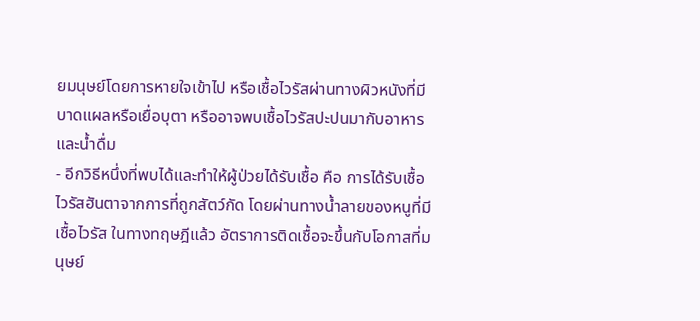ยมนุษย์โดยการหายใจเข้าไป หรือเชื้อไวรัสผ่านทางผิวหนังที่มีบาดแผลหรือเยื่อบุตา หรืออาจพบเชื้อไวรัสปะปนมากับอาหารและน้ำดื่ม
- อีกวิธีหนึ่งที่พบได้และทำให้ผู้ป่วยได้รับเชื้อ คือ การได้รับเชื้อไวรัสฮันตาจากการที่ถูกสัตว์กัด โดยผ่านทางน้ำลายของหนูที่มีเชื้อไวรัส ในทางทฤษฎีแล้ว อัตราการติดเชื้อจะขึ้นกับโอกาสที่มนุษย์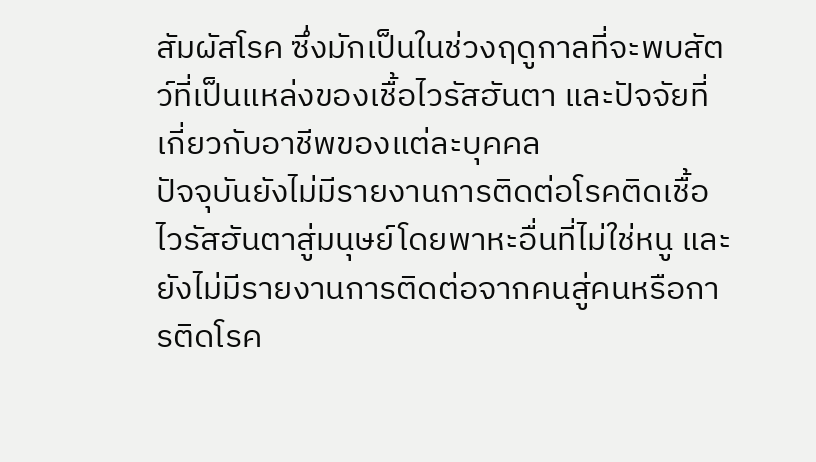สัมผัสโรค ซึ่งมักเป็นในช่วงฤดูกาลที่จะพบสัตว์ที่เป็นแหล่งของเชื้อไวรัสฮันตา และปัจจัยที่เกี่ยวกับอาชีพของแต่ละบุคคล
ปัจจุบันยังไม่มีรายงานการติดต่อโรคติดเชื้อไวรัสฮันตาสู่มนุษย์โดยพาหะอื่นที่ไม่ใช่หนู และยังไม่มีรายงานการติดต่อจากคนสู่คนหรือการติดโรค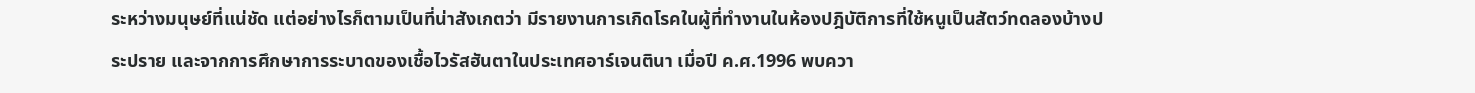ระหว่างมนุษย์ที่แน่ชัด แต่อย่างไรก็ตามเป็นที่น่าสังเกตว่า มีรายงานการเกิดโรคในผู้ที่ทำงานในห้องปฎิบัติการที่ใช้หนูเป็นสัตว์ทดลองบ้างประปราย และจากการศึกษาการระบาดของเชื้อไวรัสฮันตาในประเทศอาร์เจนตินา เมื่อปี ค.ศ.1996 พบควา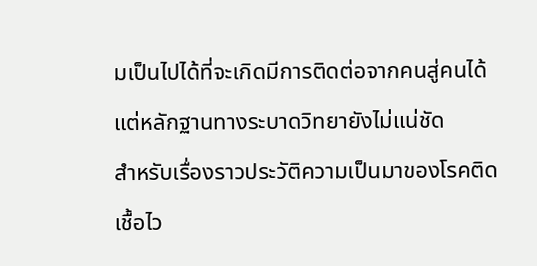มเป็นไปได้ที่จะเกิดมีการติดต่อจากคนสู่คนได้ แต่หลักฐานทางระบาดวิทยายังไม่แน่ชัด
สำหรับเรื่องราวประวัติความเป็นมาของโรคติดเชื้อไว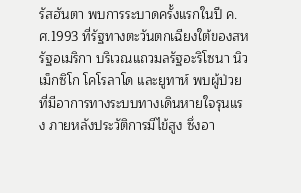รัสฮันตา พบการระบาดครั้งแรกในปี ค.ศ.1993 ที่รัฐทางตะวันตกเฉียงใต้ของสหรัฐอเมริกา บริเวณแถวมลรัฐอะริโซนา นิวเม็กซิโก โคโรลาโด และยูทาห์ พบผู้ป่วยที่มีอาการทางระบบทางเดินหายใจรุนแรง ภายหลังประวัติการมีไข้สูง ซึ่งอา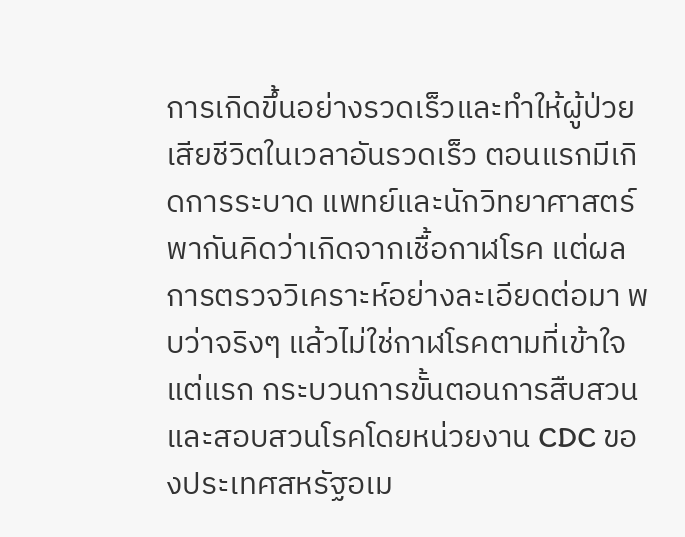การเกิดขึ้นอย่างรวดเร็วและทำให้ผู้ป่วยเสียชีวิตในเวลาอันรวดเร็ว ตอนแรกมีเกิดการระบาด แพทย์และนักวิทยาศาสตร์พากันคิดว่าเกิดจากเชื้อกาฬโรค แต่ผลการตรวจวิเคราะห์อย่างละเอียดต่อมา พบว่าจริงๆ แล้วไม่ใช่กาฬโรคตามที่เข้าใจแต่แรก กระบวนการขั้นตอนการสืบสวนและสอบสวนโรคโดยหน่วยงาน CDC ของประเทศสหรัฐอเม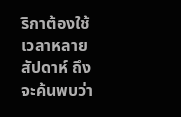ริกาต้องใช้เวลาหลายสัปดาห์ ถึงจะค้นพบว่า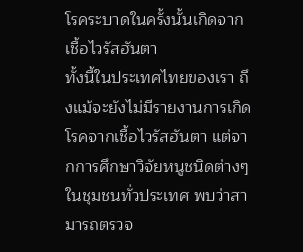โรคระบาดในครั้งนั้นเกิดจากเชื้อไวรัสฮันตา
ทั้งนี้ในประเทศไทยของเรา ถึงแม้จะยังไม่มีรายงานการเกิดโรคจากเชื้อไวรัสฮันตา แต่จากการศึกษาวิจัยหนูชนิดต่างๆ ในชุมชนทั่วประเทศ พบว่าสามารถตรวจ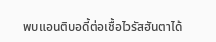พบแอนติบอดี้ต่อเชื้อไวรัสฮันตาได้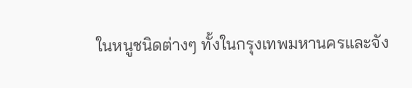ในหนูชนิดต่างๆ ทั้งในกรุงเทพมหานครและจัง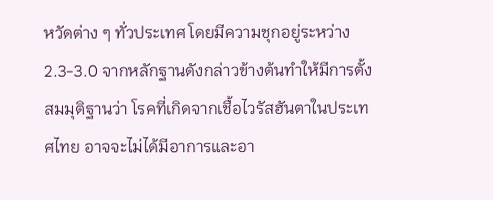หวัดต่าง ๆ ทั่วประเทศ โดยมีความชุกอยู่ระหว่าง 2.3-3.0 จากหลักฐานดังกล่าวข้างต้นทำให้มีการตั้งสมมุติฐานว่า โรคที่เกิดจากเชื้อไวรัสฮันตาในประเทศไทย อาจจะไม่ได้มีอาการและอา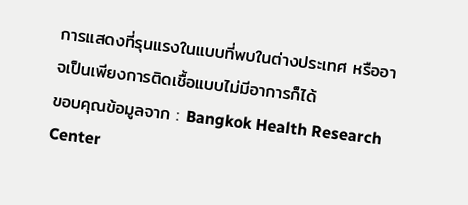การแสดงที่รุนแรงในแบบที่พบในต่างประเทศ หรืออาจเป็นเพียงการติดเชื้อแบบไม่มีอาการก็ได้
ขอบคุณข้อมูลจาก : Bangkok Health Research Center